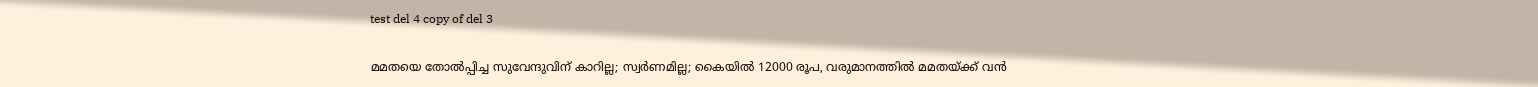test del 4 copy of del 3

മമതയെ തോൽപ്പിച്ച സുവേന്ദുവിന് കാറില്ല; സ്വർണമില്ല; കൈയിൽ 12000 രൂപ, വരുമാനത്തിൽ മമതയ്ക്ക് വൻ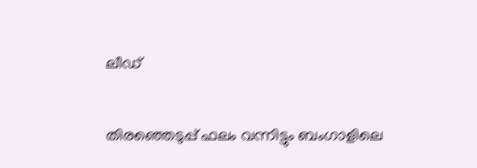ലീഡ്


തിരഞ്ഞെടുപ്പ് ഫലം വന്നിട്ടും ബംഗാളിലെ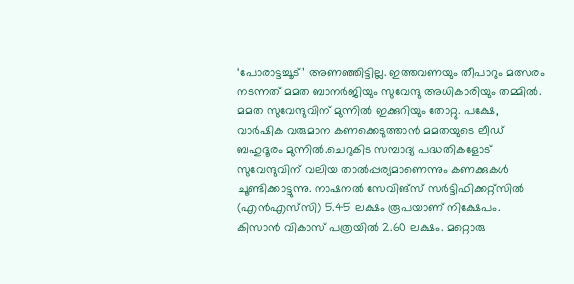‘പോരാട്ടച്ചൂട്’ അണഞ്ഞിട്ടില്ല. ഇത്തവണയും തീപാറും മത്സരം നടന്നത് മമത ബാനർജിയും സുവേന്ദു അധികാരിയും തമ്മിൽ. മമത സുവേന്ദുവിന് മുന്നിൽ‌ ഇക്കുറിയും തോറ്റു. പക്ഷേ, വാർഷിക വരുമാന കണക്കെടുത്താൻ മമതയുടെ ലീഡ് ബഹുദൂരം മുന്നിൽ.ചെറുകിട സമ്പാദ്യ പദ്ധതികളോട് സുവേന്ദുവിന് വലിയ താൽപ്പര്യമാണെന്നും കണക്കുകൾ ചൂണ്ടിക്കാട്ടുന്നു. നാഷനൽ സേവിങ്സ് സർട്ടിഫിക്കറ്റ്സിൽ‌ (എൻഎസ്‍സി) 5.45 ലക്ഷം രൂപയാണ് നിക്ഷേപം. കിസാൻ വികാസ് പത്രയിൽ 2.60 ലക്ഷം. മറ്റൊരു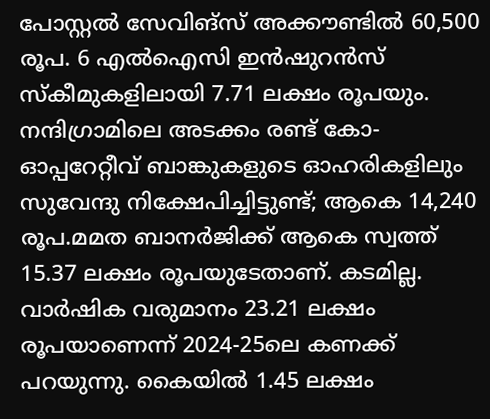പോസ്റ്റൽ സേവിങ്സ് അക്കൗണ്ടിൽ 60,500 രൂപ. 6 എൽഐസി ഇൻഷുറൻസ് സ്കീമുകളിലായി 7.71 ലക്ഷം രൂപയും. നന്ദിഗ്രാമിലെ അടക്കം രണ്ട് കോ-ഓപ്പറേറ്റീവ് ബാങ്കുകളുടെ ഓഹരികളിലും സുവേന്ദു നിക്ഷേപിച്ചിട്ടുണ്ട്; ആകെ 14,240 രൂപ.മമത ബാനർജിക്ക് ആകെ സ്വത്ത് 15.37 ലക്ഷം രൂപയുടേതാണ്. കടമില്ല. വാർഷിക വരുമാനം 23.21 ലക്ഷം രൂപയാണെന്ന് 2024-25ലെ കണക്ക് പറയുന്നു. കൈയിൽ 1.45 ലക്ഷം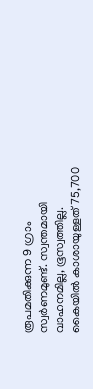രൂപമതിക്കുന്ന 9 ഗ്രാം സ്വർണമുണ്ട്. സ്വന്തമായി വാഹനമില്ല, ഭൂസ്വത്തില്ല. കൈയിൽ കാശായുള്ളത് 75,700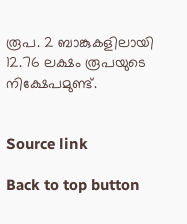രൂപ. 2 ബാങ്കുകളിലായി 12.76 ലക്ഷം രൂപയുടെ നിക്ഷേപമുണ്ട്.


Source link

Back to top button